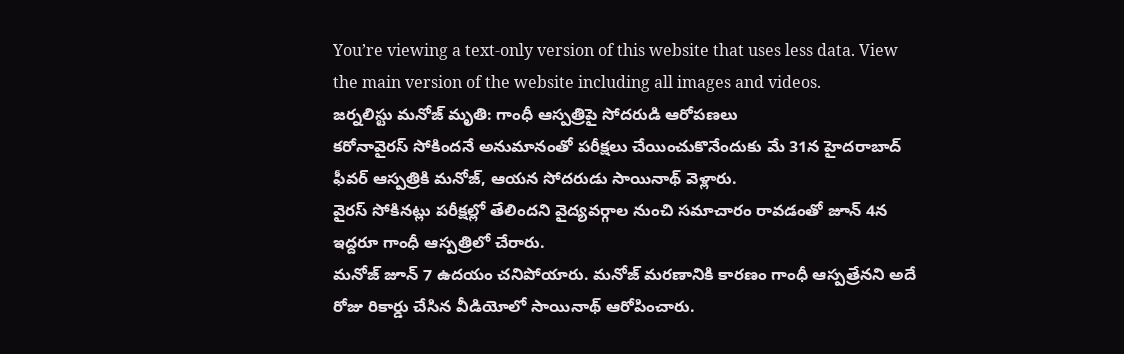You’re viewing a text-only version of this website that uses less data. View the main version of the website including all images and videos.
జర్నలిస్టు మనోజ్ మృతి: గాంధీ ఆస్పత్రిపై సోదరుడి ఆరోపణలు
కరోనావైరస్ సోకిందనే అనుమానంతో పరీక్షలు చేయించుకొనేందుకు మే 31న హైదరాబాద్ ఫీవర్ ఆస్పత్రికి మనోజ్, ఆయన సోదరుడు సాయినాథ్ వెళ్లారు.
వైరస్ సోకినట్లు పరీక్షల్లో తేలిందని వైద్యవర్గాల నుంచి సమాచారం రావడంతో జూన్ 4న ఇద్దరూ గాంధీ ఆస్పత్రిలో చేరారు.
మనోజ్ జూన్ 7 ఉదయం చనిపోయారు. మనోజ్ మరణానికి కారణం గాంధీ ఆస్పత్రేనని అదే రోజు రికార్డు చేసిన వీడియోలో సాయినాథ్ ఆరోపించారు.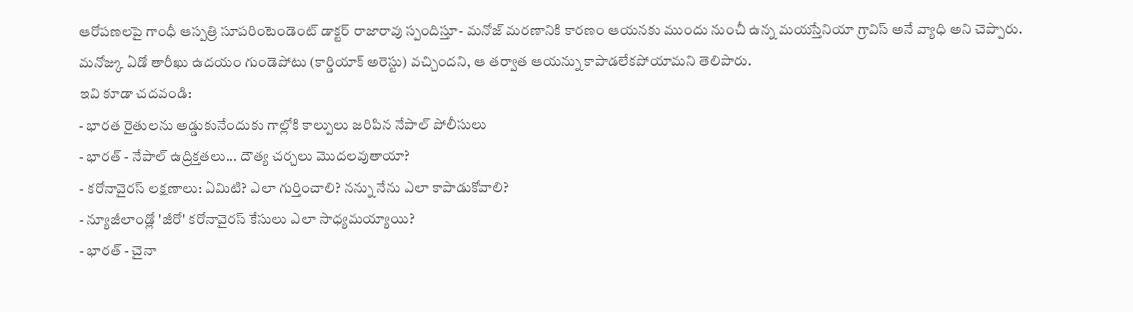ఆరోపణలపై గాంధీ ఆస్పత్రి సూపరింటెండెంట్ డాక్టర్ రాజారావు స్పందిస్తూ- మనోజ్ మరణానికి కారణం ఆయనకు ముందు నుంచీ ఉన్న మయస్తేనియా గ్రావిస్ అనే వ్యాధి అని చెప్పారు.
మనోజ్కు ఏడో తారీఖు ఉదయం గుండెపోటు (కార్డియాక్ అరెస్టు) వచ్చిందని, ఆ తర్వాత ఆయన్ను కాపాడలేకపోయామని తెలిపారు.
ఇవి కూడా చదవండి:
- భారత రైతులను అడ్డుకునేందుకు గాల్లోకి కాల్పులు జరిపిన నేపాల్ పోలీసులు
- భారత్ - నేపాల్ ఉద్రిక్తతలు... దౌత్య చర్చలు మొదలవుతాయా?
- కరోనావైరస్ లక్షణాలు: ఏమిటి? ఎలా గుర్తించాలి? నన్ను నేను ఎలా కాపాడుకోవాలి?
- న్యూజీలాండ్లో 'జీరో' కరోనావైరస్ కేసులు ఎలా సాధ్యమయ్యాయి?
- భారత్ - చైనా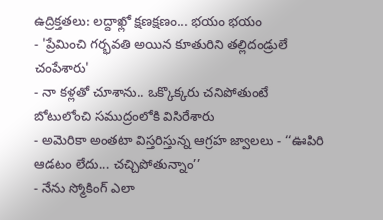ఉద్రిక్తతలు: లద్దాఖ్లో క్షణక్షణం... భయం భయం
- 'ప్రేమించి గర్భవతి అయిన కూతురిని తల్లిదండ్రులే చంపేశారు'
- నా కళ్లతో చూశాను.. ఒక్కొక్కరు చనిపోతుంటే బోటులోంచి సముద్రంలోకి విసిరేశారు
- అమెరికా అంతటా విస్తరిస్తున్న ఆగ్రహ జ్వాలలు - ‘‘ఊపిరి ఆడటం లేదు... చచ్చిపోతున్నాం’’
- నేను స్మోకింగ్ ఎలా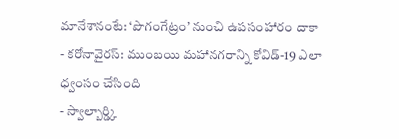మానేశానంటే: ‘పొగంగేట్రం’ నుంచి ఉపసంహారం దాకా
- కరోనావైరస్: ముంబయి మహానగరాన్ని కోవిడ్-19 ఎలా ధ్వంసం చేసింది
- స్వాల్బార్డ్కి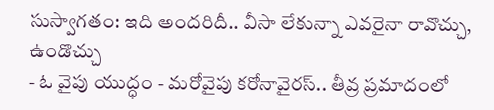సుస్వాగతం: ఇది అందరిదీ.. వీసా లేకున్నా ఎవరైనా రావొచ్చు, ఉండొచ్చు
- ఓ వైపు యుద్ధం - మరోవైపు కరోనావైరస్.. తీవ్ర ప్రమాదంలో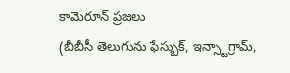కామెరూన్ ప్రజలు
(బీబీసీ తెలుగును ఫేస్బుక్, ఇన్స్టాగ్రామ్,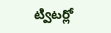ట్విటర్లో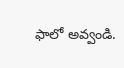ఫాలో అవ్వండి.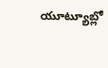యూట్యూబ్లో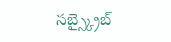సబ్స్క్రైబ్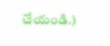చేయండి.)